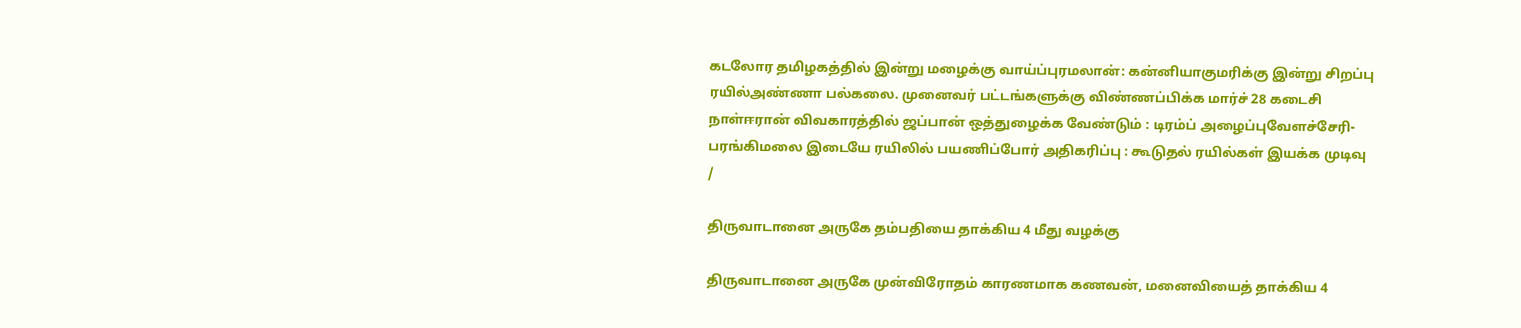கடலோர தமிழகத்தில் இன்று மழைக்கு வாய்ப்புரமலான்: கன்னியாகுமரிக்கு இன்று சிறப்பு ரயில்அண்ணா பல்கலை. முனைவர் பட்டங்களுக்கு விண்ணப்பிக்க மார்ச் 28 கடைசி நாள்ஈரான் விவகாரத்தில் ஜப்பான் ஒத்துழைக்க வேண்டும் : டிரம்ப் அழைப்புவேளச்சேரி-பரங்கிமலை இடையே ரயிலில் பயணிப்போர் அதிகரிப்பு : கூடுதல் ரயில்கள் இயக்க முடிவு
/

திருவாடானை அருகே தம்பதியை தாக்கிய 4 மீது வழக்கு

திருவாடானை அருகே முன்விரோதம் காரணமாக கணவன், மனைவியைத் தாக்கிய 4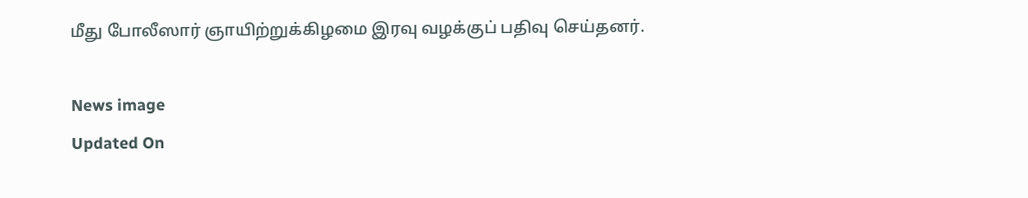மீது போலீஸார் ஞாயிற்றுக்கிழமை இரவு வழக்குப் பதிவு செய்தனர்.

News image
Updated On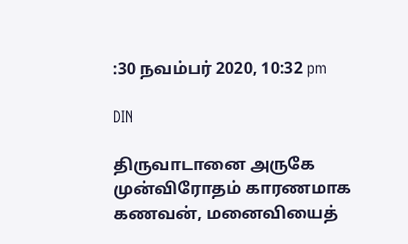:30 நவம்பர் 2020, 10:32 pm

DIN

திருவாடானை அருகே முன்விரோதம் காரணமாக கணவன், மனைவியைத்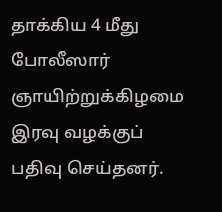தாக்கிய 4 மீது போலீஸார் ஞாயிற்றுக்கிழமை இரவு வழக்குப் பதிவு செய்தனர்.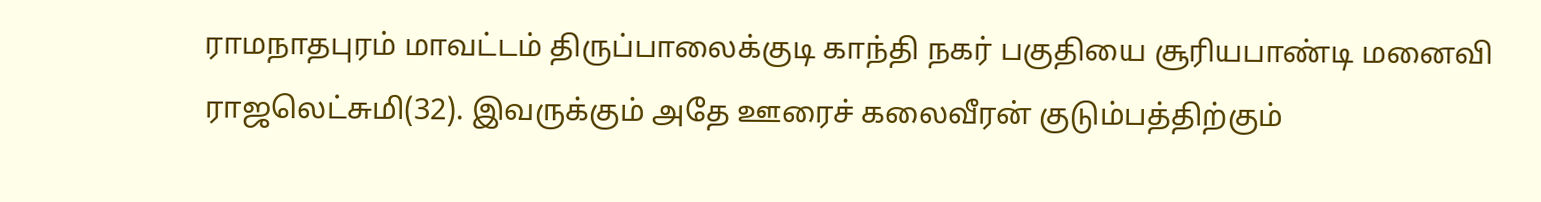ராமநாதபுரம் மாவட்டம் திருப்பாலைக்குடி காந்தி நகர் பகுதியை சூரியபாண்டி மனைவி ராஜலெட்சுமி(32). இவருக்கும் அதே ஊரைச் கலைவீரன் குடும்பத்திற்கும்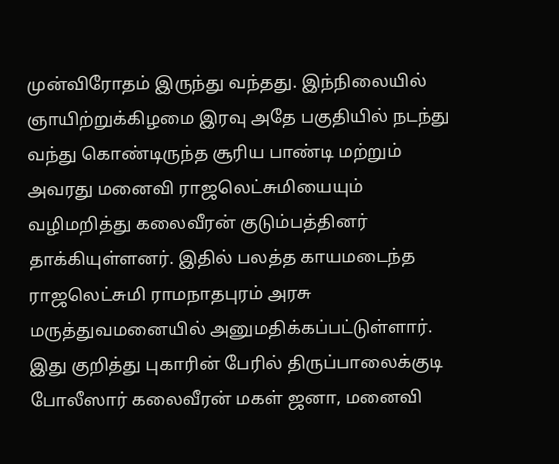முன்விரோதம் இருந்து வந்தது. இந்நிலையில் ஞாயிற்றுக்கிழமை இரவு அதே பகுதியில் நடந்து வந்து கொண்டிருந்த சூரிய பாண்டி மற்றும் அவரது மனைவி ராஜலெட்சுமியையும் வழிமறித்து கலைவீரன் குடும்பத்தினர் தாக்கியுள்ளனர். இதில் பலத்த காயமடைந்த ராஜலெட்சுமி ராமநாதபுரம் அரசு மருத்துவமனையில் அனுமதிக்கப்பட்டுள்ளார். இது குறித்து புகாரின் பேரில் திருப்பாலைக்குடி போலீஸார் கலைவீரன் மகள் ஜனா, மனைவி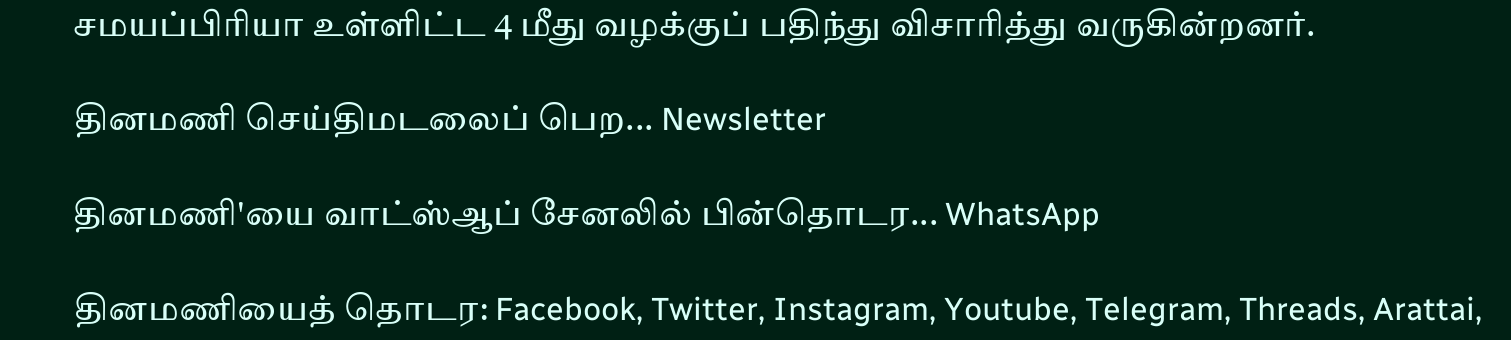சமயப்பிரியா உள்ளிட்ட 4 மீது வழக்குப் பதிந்து விசாரித்து வருகின்றனர்.

தினமணி செய்திமடலைப் பெற... Newsletter

தினமணி'யை வாட்ஸ்ஆப் சேனலில் பின்தொடர... WhatsApp

தினமணியைத் தொடர: Facebook, Twitter, Instagram, Youtube, Telegram, Threads, Arattai,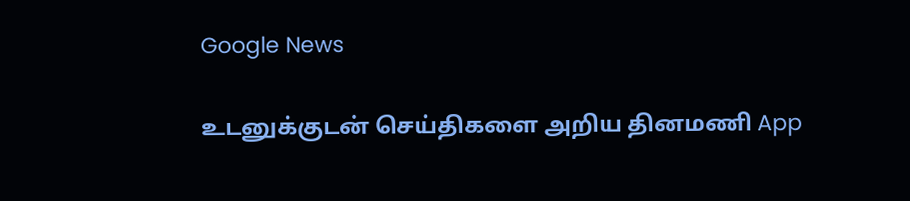Google News

உடனுக்குடன் செய்திகளை அறிய தினமணி App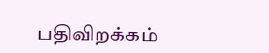பதிவிறக்கம்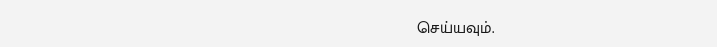செய்யவும்.